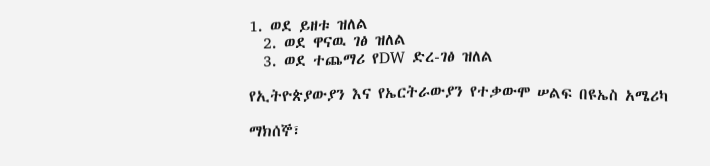1. ወደ ይዘቱ ዝለል
  2. ወደ ዋናዉ ገፅ ዝለል
  3. ወደ ተጨማሪ የDW ድረ-ገፅ ዝለል

የኢትዮጵያውያን እና የኤርትራውያን የተቃውሞ ሠልፍ በዩኤስ አሜሪካ

ማክሰኞ፣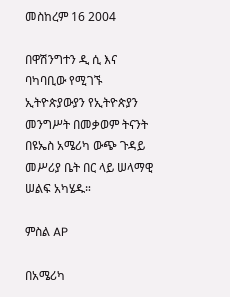መስከረም 16 2004

በዋሽንግተን ዲ ሲ እና ባካባቢው የሚገኙ ኢትዮጵያውያን የኢትዮጵያን መንግሥት በመቃወም ትናንት በዩኤስ አሜሪካ ውጭ ጉዳይ መሥሪያ ቤት በር ላይ ሠላማዊ ሠልፍ አካሄዱ።

ምስል AP

በአሜሪካ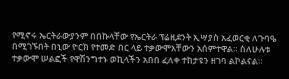የሚኖሩ ኤርትራውያንም በበኩላቸው የኤርትራ ፕሬዚደንት ኢሣያስ አፈወርቂ ለጉባዔ በሚገኙበት በኒው ዮርክ የተመድ በር ላይ ተቃውሞአቸውን አሰምተዋል። ስለሁሉቱ ተቃውሞ ሠልፎች የዋሽንግተኑ ወኪላችን አበበ ፈለቀ ተከታዩን ዘገባ ልኮልናል።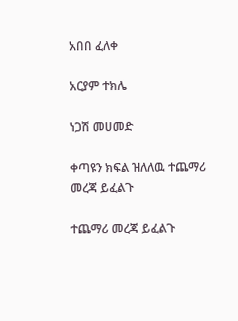አበበ ፈለቀ

አርያም ተክሌ

ነጋሽ መሀመድ

ቀጣዩን ክፍል ዝለለዉ ተጨማሪ መረጃ ይፈልጉ

ተጨማሪ መረጃ ይፈልጉ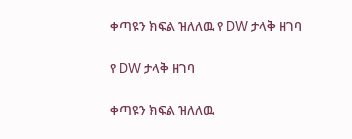ቀጣዩን ክፍል ዝለለዉ የ DW ታላቅ ዘገባ

የ DW ታላቅ ዘገባ

ቀጣዩን ክፍል ዝለለዉ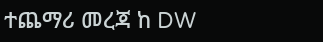ተጨማሪ መረጃ ከ DW